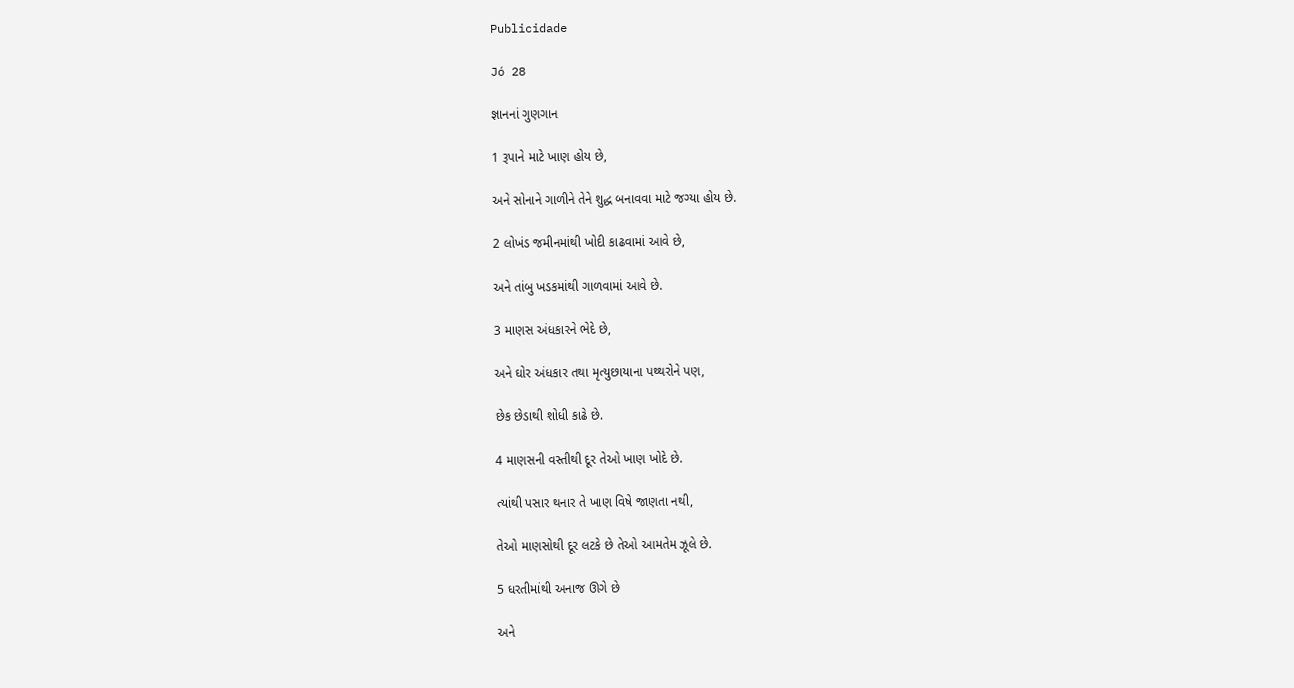Publicidade

Jó 28

જ્ઞાનનાં ગુણગાન

1 રૂપાને માટે ખાણ હોય છે,

અને સોનાને ગાળીને તેને શુદ્ધ બનાવવા માટે જગ્યા હોય છે.

2 લોખંડ જમીનમાંથી ખોદી કાઢવામાં આવે છે,

અને તાંબુ ખડકમાંથી ગાળવામાં આવે છે.

3 માણસ અંધકારને ભેદે છે,

અને ઘોર અંધકાર તથા મૃત્યુછાયાના પથ્થરોને પણ,

છેક છેડાથી શોધી કાઢે છે.

4 માણસની વસ્તીથી દૂર તેઓ ખાણ ખોદે છે.

ત્યાંથી પસાર થનાર તે ખાણ વિષે જાણતા નથી,

તેઓ માણસોથી દૂર લટકે છે તેઓ આમતેમ ઝૂલે છે.

5 ધરતીમાંથી અનાજ ઊગે છે

અને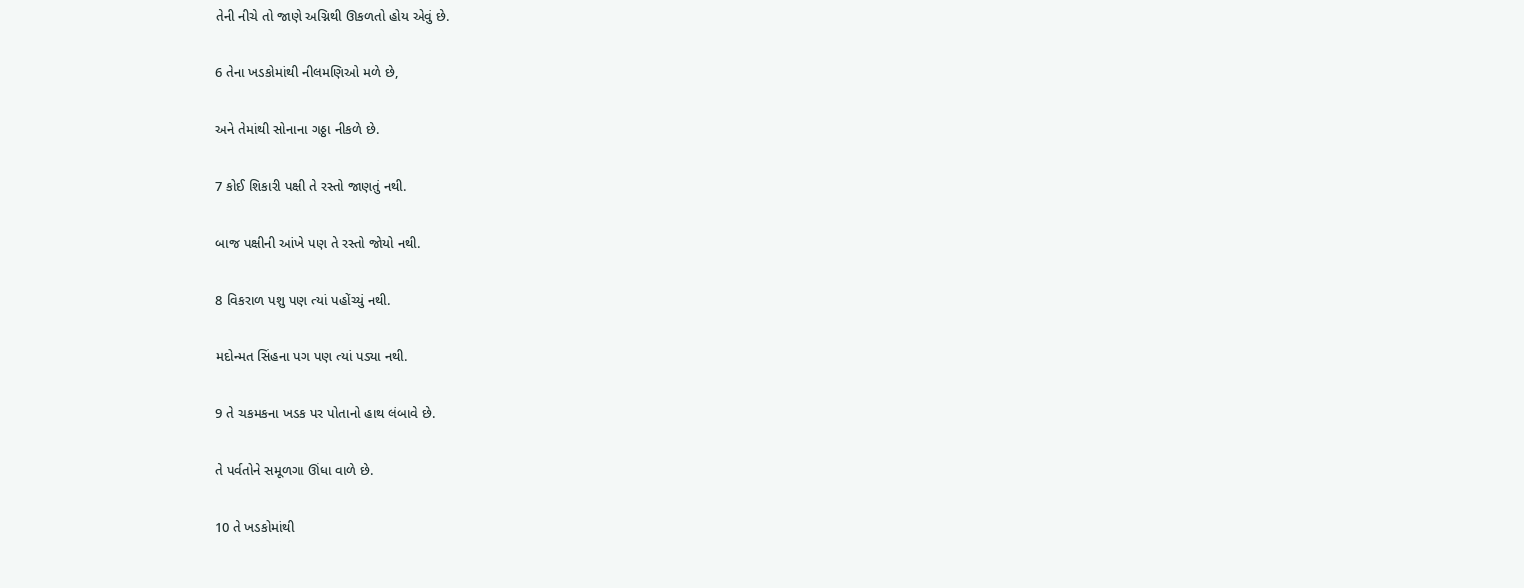તેની નીચે તો જાણે અગ્નિથી ઊકળતો હોય એવું છે.

6 તેના ખડકોમાંથી નીલમણિઓ મળે છે,

અને તેમાંથી સોનાના ગઠ્ઠા નીકળે છે.

7 કોઈ શિકારી પક્ષી તે રસ્તો જાણતું નથી.

બાજ પક્ષીની આંખે પણ તે રસ્તો જોયો નથી.

8 વિકરાળ પશુ પણ ત્યાં પહોંચ્યું નથી.

મદોન્મત સિંહના પગ પણ ત્યાં પડ્યા નથી.

9 તે ચકમકના ખડક પર પોતાનો હાથ લંબાવે છે.

તે પર્વતોને સમૂળગા ઊંધા વાળે છે.

10 તે ખડકોમાંથી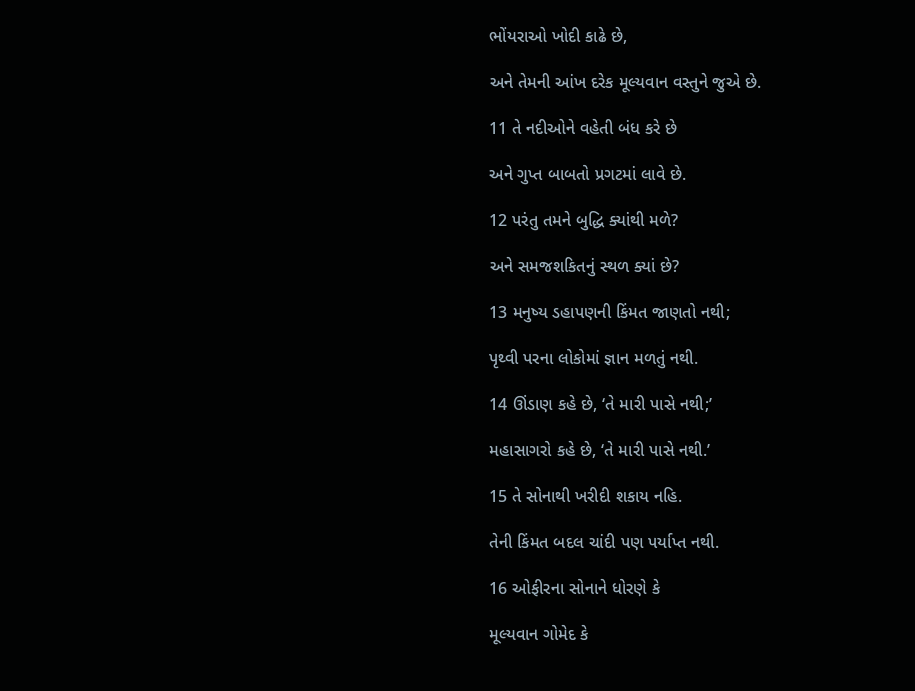ભોંયરાઓ ખોદી કાઢે છે,

અને તેમની આંખ દરેક મૂલ્યવાન વસ્તુને જુએ છે.

11 તે નદીઓને વહેતી બંધ કરે છે

અને ગુપ્ત બાબતો પ્રગટમાં લાવે છે.

12 પરંતુ તમને બુદ્ધિ ક્યાંથી મળે?

અને સમજશકિતનું સ્થળ ક્યાં છે?

13 મનુષ્ય ડહાપણની કિંમત જાણતો નથી;

પૃથ્વી પરના લોકોમાં જ્ઞાન મળતું નથી.

14 ઊંડાણ કહે છે, ‘તે મારી પાસે નથી;’

મહાસાગરો કહે છે, ‘તે મારી પાસે નથી.’

15 તે સોનાથી ખરીદી શકાય નહિ.

તેની કિંમત બદલ ચાંદી પણ પર્યાપ્ત નથી.

16 ઓફીરના સોનાને ધોરણે કે

મૂલ્યવાન ગોમેદ કે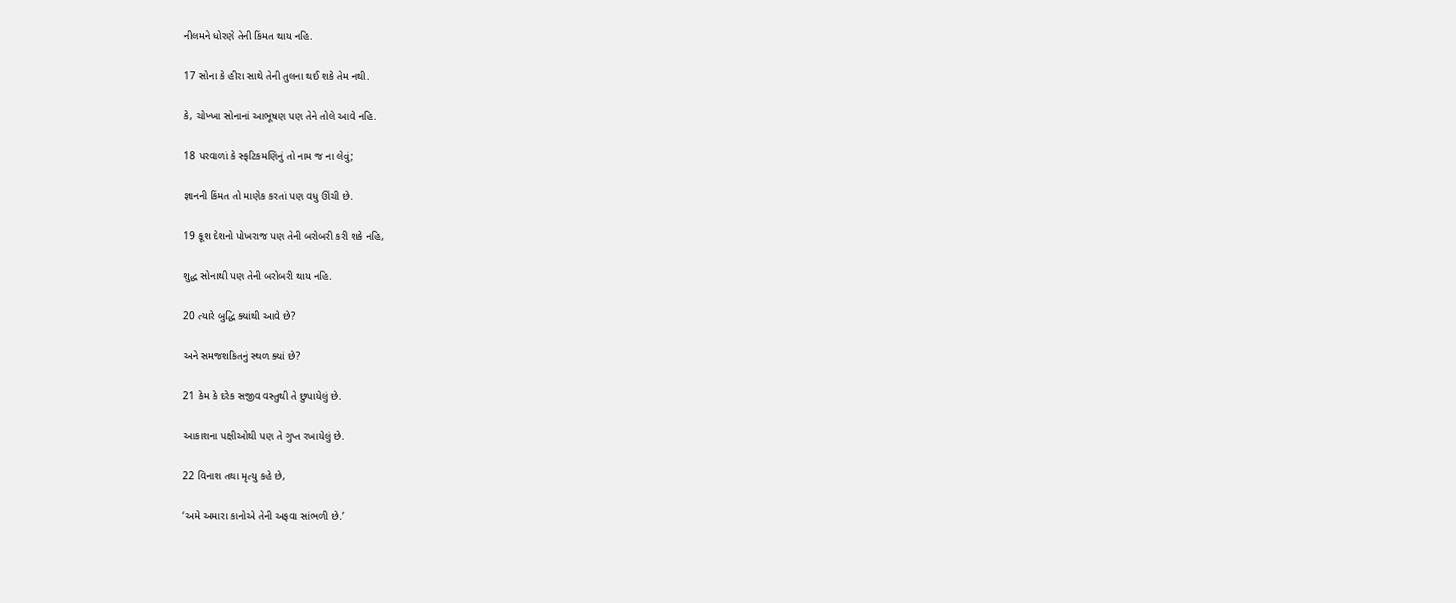નીલમને ધોરણે તેની કિંમત થાય નહિ.

17 સોના કે હીરા સાથે તેની તુલના થઈ શકે તેમ નથી.

કે, ચોખ્ખા સોનાનાં આભૂષણ પણ તેને તોલે આવે નહિ.

18 પરવાળાં કે સ્ફટિકમણિનું તો નામ જ ના લેવું;

જ્ઞાનની કિંમત તો માણેક કરતાં પણ વધુ ઊંચી છે.

19 કૂશ દેશનો પોખરાજ પણ તેની બરોબરી કરી શકે નહિ,

શુદ્ધ સોનાથી પણ તેની બરોબરી થાય નહિ.

20 ત્યારે બુદ્ધિ ક્યાંથી આવે છે?

અને સમજશકિતનું સ્થળ ક્યાં છે?

21 કેમ કે દરેક સજીવ વસ્તુથી તે છુપાયેલું છે.

આકાશના પક્ષીઓથી પણ તે ગુપ્ત રખાયેલું છે.

22 વિનાશ તથા મૃત્યુ કહે છે,

‘અમે અમારા કાનોએ તેની અફવા સાંભળી છે.’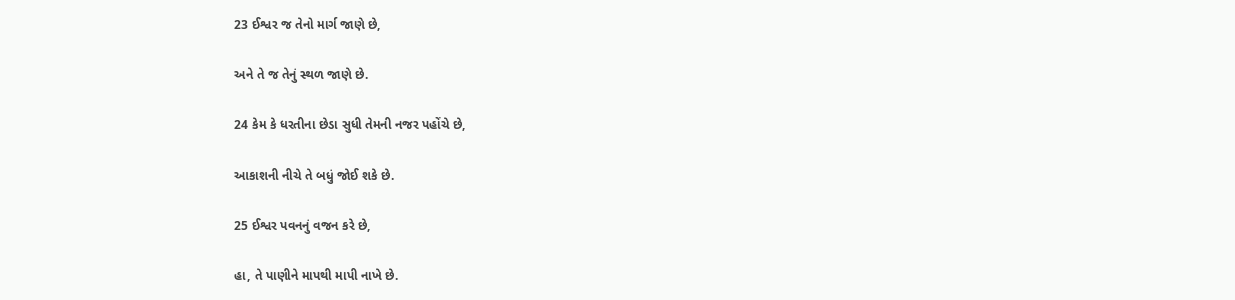23 ઈશ્વર જ તેનો માર્ગ જાણે છે,

અને તે જ તેનું સ્થળ જાણે છે.

24 કેમ કે ધરતીના છેડા સુધી તેમની નજર પહોંચે છે,

આકાશની નીચે તે બધું જોઈ શકે છે.

25 ઈશ્વર પવનનું વજન કરે છે,

હા, તે પાણીને માપથી માપી નાખે છે.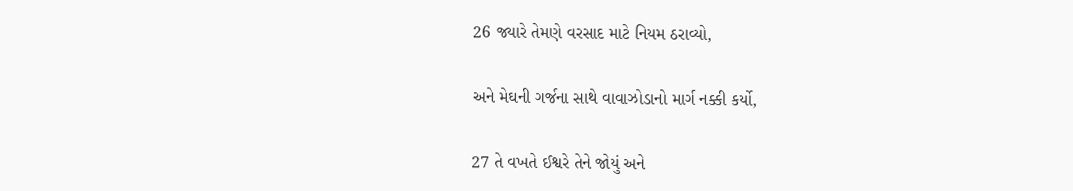26 જ્યારે તેમણે વરસાદ માટે નિયમ ઠરાવ્યો,

અને મેઘની ગર્જના સાથે વાવાઝોડાનો માર્ગ નક્કી કર્યો,

27 તે વખતે ઈશ્વરે તેને જોયું અને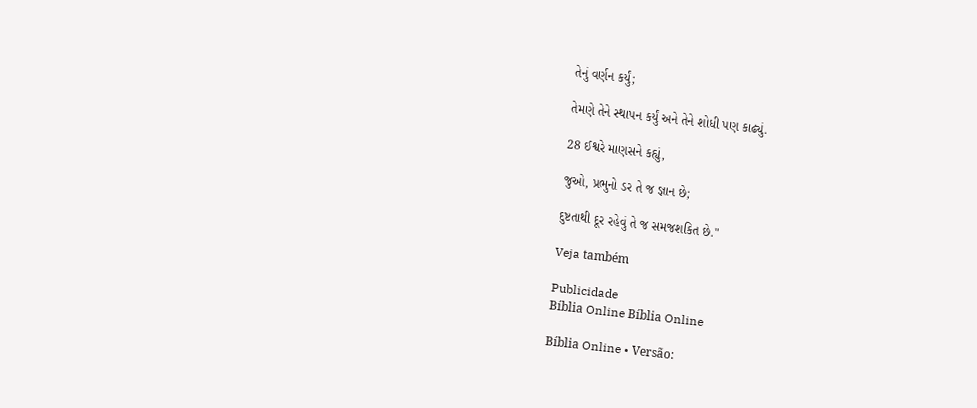તેનું વર્ણન કર્યું;

તેમણે તેને સ્થાપન કર્યું અને તેને શોધી પણ કાઢ્યું.

28 ઈશ્વરે માણસને કહ્યું,

જુઓ, પ્રભુનો ડર તે જ જ્ઞાન છે;

દુષ્ટતાથી દૂર રહેવું તે જ સમજશકિત છે."

Veja também

Publicidade
Bíblia Online Bíblia Online

Bíblia Online • Versão: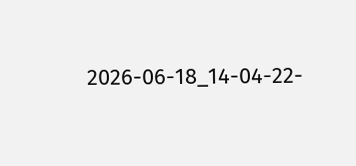2026-06-18_14-04-22-